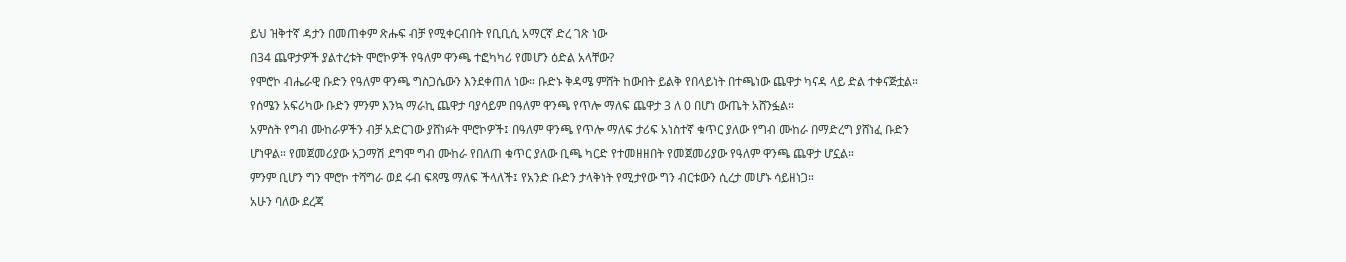ይህ ዝቅተኛ ዳታን በመጠቀም ጽሑፍ ብቻ የሚቀርብበት የቢቢሲ አማርኛ ድረ ገጽ ነው
በ34 ጨዋታዎች ያልተረቱት ሞሮኮዎች የዓለም ዋንጫ ተፎካካሪ የመሆን ዕድል አላቸው?
የሞሮኮ ብሔራዊ ቡድን የዓለም ዋንጫ ግስጋሴውን እንደቀጠለ ነው። ቡድኑ ቅዳሜ ምሸት ከውበት ይልቅ የበላይነት በተጫነው ጨዋታ ካናዳ ላይ ድል ተቀናጅቷል።
የሰሜን አፍሪካው ቡድን ምንም እንኳ ማራኪ ጨዋታ ባያሳይም በዓለም ዋንጫ የጥሎ ማለፍ ጨዋታ 3 ለ 0 በሆነ ውጤት አሸንፏል።
አምስት የግብ ሙከራዎችን ብቻ አድርገው ያሸነፉት ሞሮኮዎች፤ በዓለም ዋንጫ የጥሎ ማለፍ ታሪፍ አነስተኛ ቁጥር ያለው የግብ ሙከራ በማድረግ ያሸነፈ ቡድን ሆነዋል። የመጀመሪያው አጋማሽ ደግሞ ግብ ሙከራ የበለጠ ቁጥር ያለው ቢጫ ካርድ የተመዘዘበት የመጀመሪያው የዓለም ዋንጫ ጨዋታ ሆኗል።
ምንም ቢሆን ግን ሞሮኮ ተሻግራ ወደ ሩብ ፍጻሜ ማለፍ ችላለች፤ የአንድ ቡድን ታላቅነት የሚታየው ግን ብርቱውን ሲረታ መሆኑ ሳይዘነጋ።
አሁን ባለው ደረጃ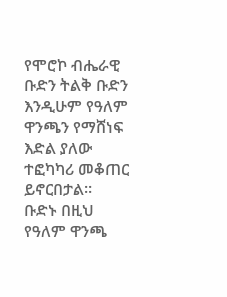የሞሮኮ ብሔራዊ ቡድን ትልቅ ቡድን እንዲሁም የዓለም ዋንጫን የማሸነፍ እድል ያለው ተፎካካሪ መቆጠር ይኖርበታል።
ቡድኑ በዚህ የዓለም ዋንጫ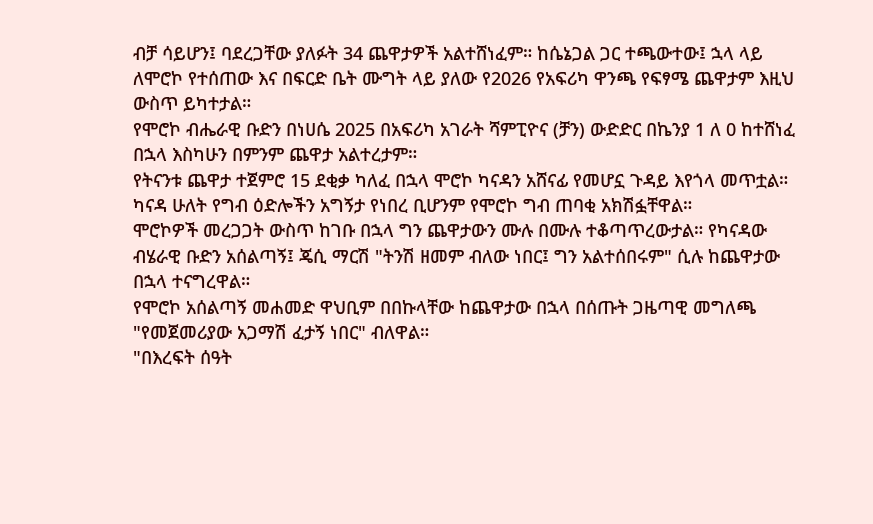ብቻ ሳይሆን፤ ባደረጋቸው ያለፉት 34 ጨዋታዎች አልተሸነፈም። ከሴኔጋል ጋር ተጫውተው፤ ኋላ ላይ ለሞሮኮ የተሰጠው እና በፍርድ ቤት ሙግት ላይ ያለው የ2026 የአፍሪካ ዋንጫ የፍፃሜ ጨዋታም እዚህ ውስጥ ይካተታል።
የሞሮኮ ብሔራዊ ቡድን በነሀሴ 2025 በአፍሪካ አገራት ሻምፒዮና (ቻን) ውድድር በኬንያ 1 ለ 0 ከተሸነፈ በኋላ እስካሁን በምንም ጨዋታ አልተረታም።
የትናንቱ ጨዋታ ተጀምሮ 15 ደቂቃ ካለፈ በኋላ ሞሮኮ ካናዳን አሸናፊ የመሆኗ ጉዳይ እየጎላ መጥቷል። ካናዳ ሁለት የግብ ዕድሎችን አግኝታ የነበረ ቢሆንም የሞሮኮ ግብ ጠባቂ አክሽፏቸዋል።
ሞሮኮዎች መረጋጋት ውስጥ ከገቡ በኋላ ግን ጨዋታውን ሙሉ በሙሉ ተቆጣጥረውታል። የካናዳው ብሄራዊ ቡድን አሰልጣኝ፤ ጄሲ ማርሽ "ትንሽ ዘመም ብለው ነበር፤ ግን አልተሰበሩም" ሲሉ ከጨዋታው በኋላ ተናግረዋል።
የሞሮኮ አሰልጣኝ መሐመድ ዋህቢም በበኩላቸው ከጨዋታው በኋላ በሰጡት ጋዜጣዊ መግለጫ "የመጀመሪያው አጋማሽ ፈታኝ ነበር" ብለዋል።
"በእረፍት ሰዓት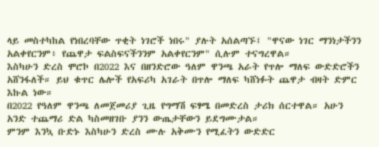ላይ መስተካከል የነበረባቸው ጥቂት ነገሮች ነበሩ" ያሉት አሰልጣኙ፤ "ዋናው ነገር ማንነታችንን አልቀየርንም፥ የጨዋታ ፍልስፍናችንንም አልቀየርንም" ሲሉም ተናግረዋል።
እስካሁን ድረስ ሞሮኮ በ2022 እና በዘንድሮው ዓለም ዋንጫ አራት የጥሎ ማለፍ ውድድሮችን አሸንፋለች። ይህ ቁጥር ሌሎች የአፍሪካ አገራት በጥሎ ማለፍ ካሸነፉት ጨዋታ ብዛት ድምር እኩል ነው።
በ2022 የዓለም ዋንጫ ለመጀመሪያ ጊዜ የግማሽ ፍፃሜ በመድረስ ታሪክ ሰርተዋል። አሁን አንድ ተጨማሪ ድል ካስመዘገቡ ያንን ውጤታቸውን ይደግሙታል።
ምንም እንኳ ቡድኑ እስካሁን ድረስ ሙሉ አቅሙን የሚፈትን ውድድር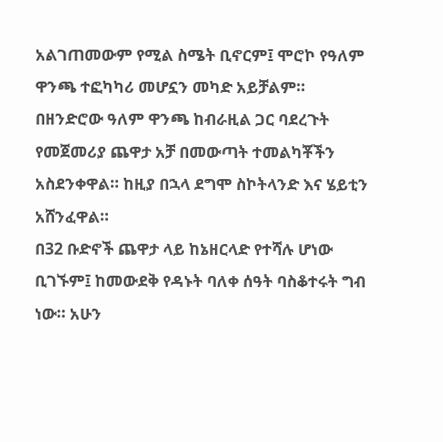አልገጠመውም የሚል ስሜት ቢኖርም፤ ሞሮኮ የዓለም ዋንጫ ተፎካካሪ መሆኗን መካድ አይቻልም።
በዘንድሮው ዓለም ዋንጫ ከብራዚል ጋር ባደረጉት የመጀመሪያ ጨዋታ አቻ በመውጣት ተመልካቾችን አስደንቀዋል። ከዚያ በኋላ ደግሞ ስኮትላንድ እና ሄይቲን አሸንፈዋል።
በ32 ቡድኖች ጨዋታ ላይ ከኔዘርላድ የተሻሉ ሆነው ቢገኙም፤ ከመውደቅ የዳኑት ባለቀ ሰዓት ባስቆተሩት ግብ ነው። አሁን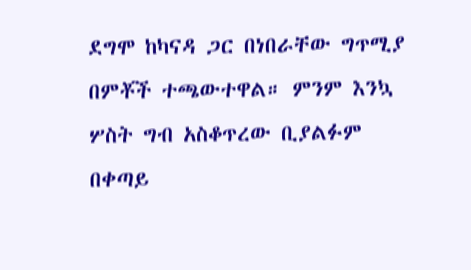ደግሞ ከካናዳ ጋር በነበራቸው ግጥሚያ በምቾች ተጫውተዋል። ምንም እንኳ ሦስት ግብ አስቆጥረው ቢያልፉም በቀጣይ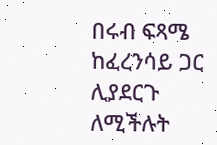በሩብ ፍጻሜ ከፈረንሳይ ጋር ሊያደርጉ ለሚችሉት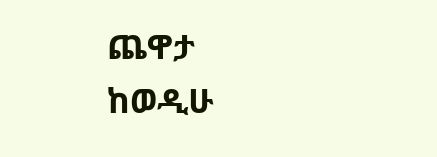ጨዋታ ከወዲሁ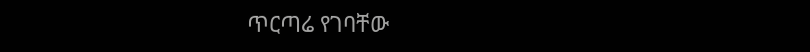ጥርጣሬ የገባቸው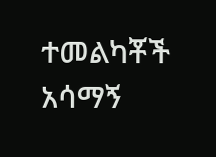ተመልካቾች አሳማኝ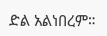ድል አልነበረም።